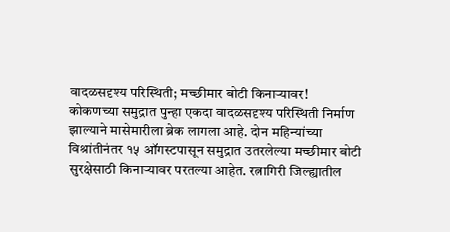वादळसदृश्य परिस्थिती; मच्छीमार बोटी किनाऱ्यावर!
कोकणच्या समुद्रात पुन्हा एकदा वादळसदृश्य परिस्थिती निर्माण झाल्याने मासेमारीला ब्रेक लागला आहे. दोन महिन्यांच्या विश्रांतीनंतर १५ ऑगस्टपासून समुद्रात उतरलेल्या मच्छीमार बोटी सुरक्षेसाठी किनाऱ्यावर परतल्या आहेत. रत्नागिरी जिल्ह्यातील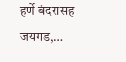हर्णे बंदरासह जयगड,…